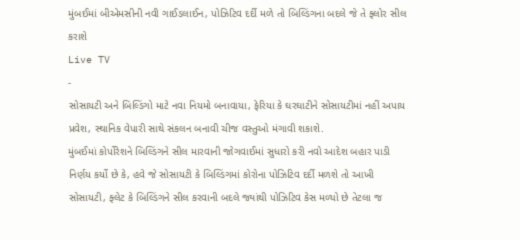મુંબઈમાં બીએમસીની નવી ગાઈડલાઈન, પોઝિટિવ દર્દી મળે તો બિલ્ડિંગના બદલે જે તે ફ્લોર સીલ કરાશે
Live TV
-
સોસાયટી અને બિલ્ડિંગો માટે નવા નિયમો બનાવાયા, ફેરિયા કે ઘરઘાટીને સોસાયટીમાં નહીં અપાય પ્રવેશ, સ્થાનિક વેપારી સાથે સંકલન બનાવી ચીજ વસ્તુઓ મંગાવી શકાશે.
મુંબઈમાં કોર્પોરેશને બિલ્ડિંગને સીલ મારવાની જોગવાઈમાં સુધારો કરી નવો આદેશ બહાર પાડી નિર્ણય કર્યો છે કે, હવે જે સોસાયટી કે બિલ્ડિંગમાં કોરોના પોઝિટિવ દર્દી મળશે તો આખી સોસાયટી, ફ્લેટ કે બિલ્ડિંગને સીલ કરવાની બદલે જ્યાંથી પોઝિટિવ કેસ મળ્યો છે તેટલા જ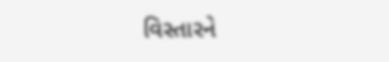વિસ્તારને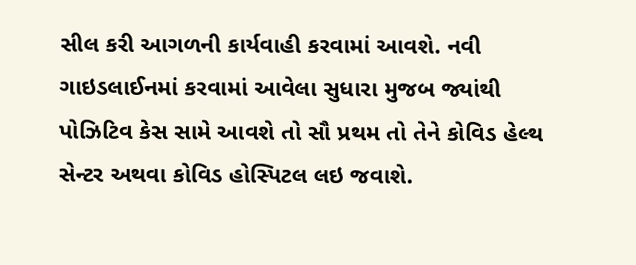સીલ કરી આગળની કાર્યવાહી કરવામાં આવશે. નવી ગાઇડલાઈનમાં કરવામાં આવેલા સુધારા મુજબ જ્યાંથી પોઝિટિવ કેસ સામે આવશે તો સૌ પ્રથમ તો તેને કોવિડ હેલ્થ સેન્ટર અથવા કોવિડ હોસ્પિટલ લઇ જવાશે.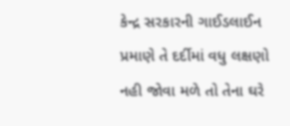કેન્દ્ર સરકારની ગાઈડલાઈન પ્રમાણે તે દર્દીમાં વધુ લક્ષણો નહી જોવા મળે તો તેના ઘરે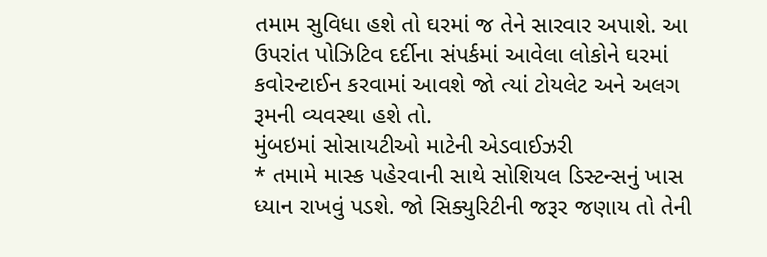તમામ સુવિધા હશે તો ઘરમાં જ તેને સારવાર અપાશે. આ ઉપરાંત પોઝિટિવ દર્દીના સંપર્કમાં આવેલા લોકોને ઘરમાં કવોરન્ટાઈન કરવામાં આવશે જો ત્યાં ટોયલેટ અને અલગ રૂમની વ્યવસ્થા હશે તો.
મુંબઇમાં સોસાયટીઓ માટેની એડવાઈઝરી
* તમામે માસ્ક પહેરવાની સાથે સોશિયલ ડિસ્ટન્સનું ખાસ ધ્યાન રાખવું પડશે. જો સિક્યુરિટીની જરૂર જણાય તો તેની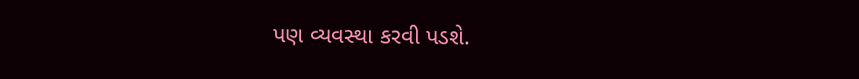પણ વ્યવસ્થા કરવી પડશે.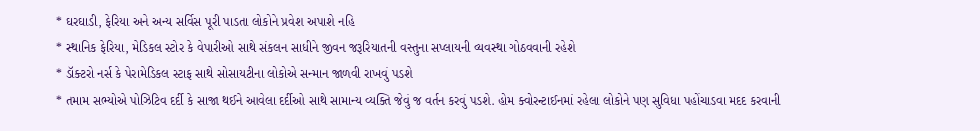* ઘરઘાડી, ફેરિયા અને અન્ય સર્વિસ પૂરી પાડતા લોકોને પ્રવેશ અપાશે નહિ
* સ્થાનિક ફેરિયા, મેડિકલ સ્ટોર કે વેપારીઓ સાથે સંકલન સાધીને જીવન જરૂરિયાતની વસ્તુના સપ્લાયની વ્યવસ્થા ગોઠવવાની રહેશે
* ડૉક્ટરો નર્સ કે પેરામેડિકલ સ્ટાફ સાથે સોસાયટીના લોકોએ સન્માન જાળવી રાખવું પડશે
* તમામ સભ્યોએ પોઝિટિવ દર્દી કે સાજા થઈને આવેલા દર્દીઓ સાથે સામાન્ય વ્યક્તિ જેવું જ વર્તન કરવું પડશે. હોમ ક્વોરન્ટાઈનમાં રહેલા લોકોને પણ સુવિધા પહોંચાડવા મદદ કરવાની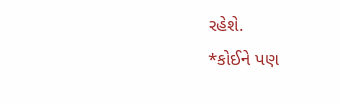રહેશે.
*કોઈને પણ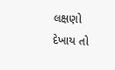લક્ષણો દેખાય તો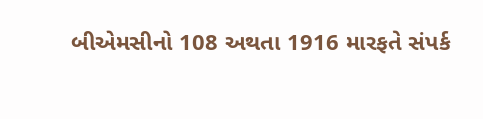બીએમસીનો 108 અથતા 1916 મારફતે સંપર્ક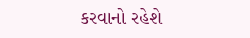કરવાનો રહેશે